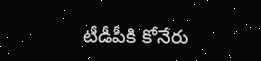టీడీపీకి కోనేరు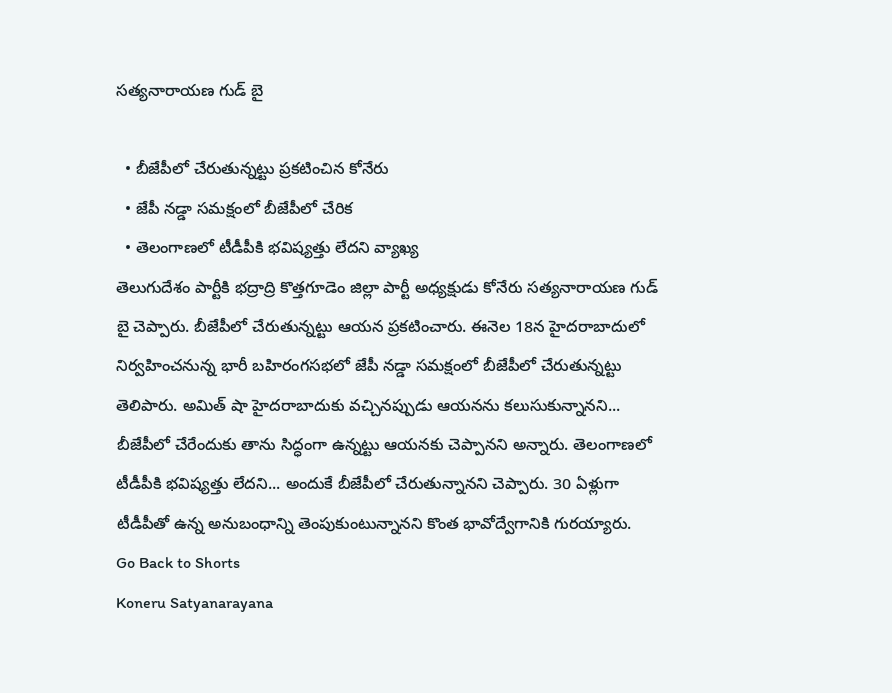సత్యనారాయణ గుడ్ బై

  • బీజేపీలో చేరుతున్నట్టు ప్రకటించిన కోనేరు
  • జేపీ నడ్డా సమక్షంలో బీజేపీలో చేరిక
  • తెలంగాణలో టీడీపీకి భవిష్యత్తు లేదని వ్యాఖ్య
తెలుగుదేశం పార్టీకి భద్రాద్రి కొత్తగూడెం జిల్లా పార్టీ అధ్యక్షుడు కోనేరు సత్యనారాయణ గుడ్ బై చెప్పారు. బీజేపీలో చేరుతున్నట్టు ఆయన ప్రకటించారు. ఈనెల 18న హైదరాబాదులో నిర్వహించనున్న భారీ బహిరంగసభలో జేపీ నడ్డా సమక్షంలో బీజేపీలో చేరుతున్నట్టు తెలిపారు. అమిత్ షా హైదరాబాదుకు వచ్చినప్పుడు ఆయనను కలుసుకున్నానని... బీజేపీలో చేరేందుకు తాను సిద్ధంగా ఉన్నట్టు ఆయనకు చెప్పానని అన్నారు. తెలంగాణలో టీడీపీకి భవిష్యత్తు లేదని... అందుకే బీజేపీలో చేరుతున్నానని చెప్పారు. 30 ఏళ్లుగా టీడీపీతో ఉన్న అనుబంధాన్ని తెంపుకుంటున్నానని కొంత భావోద్వేగానికి గురయ్యారు.
Go Back to Shorts
Koneru Satyanarayana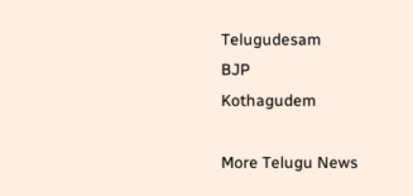Telugudesam
BJP
Kothagudem

More Telugu News